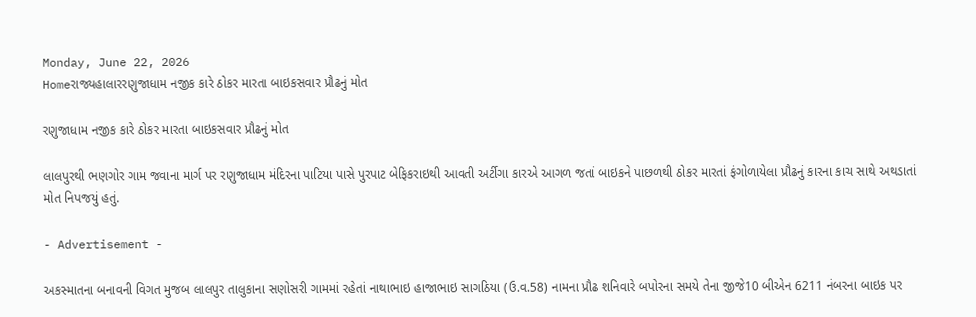Monday, June 22, 2026
Homeરાજ્યહાલારરણુજાધામ નજીક કારે ઠોકર મારતા બાઇકસવાર પ્રૌઢનું મોત

રણુજાધામ નજીક કારે ઠોકર મારતા બાઇકસવાર પ્રૌઢનું મોત

લાલપુરથી ભણગોર ગામ જવાના માર્ગ પર રણુજાધામ મંદિરના પાટિયા પાસે પુરપાટ બેફિકરાઇથી આવતી અર્ટીગા કારએ આગળ જતાં બાઇકને પાછળથી ઠોકર મારતાં ફંગોળાયેલા પ્રૌઢનું કારના કાચ સાથે અથડાતાં મોત નિપજયું હતું.

- Advertisement -

અકસ્માતના બનાવની વિગત મુજબ લાલપુર તાલુકાના સણોસરી ગામમાં રહેતાં નાથાભાઇ હાજાભાઇ સાગઠિયા (ઉ.વ.58) નામના પ્રૌઢ શનિવારે બપોરના સમયે તેના જીજે10 બીએન 6211 નંબરના બાઇક પર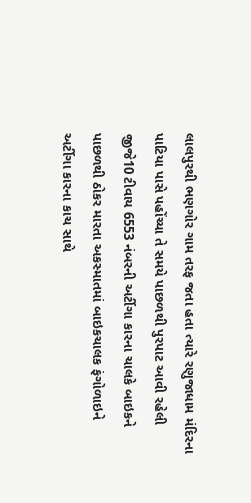લાલપુરથી ભણગોર ગામ તરફ જતા હતા ત્યારે રણુજાધામ મંદિરના પાટિયા પાસે પહોંચ્યા તે સમયે પાછળથી પુરપાટ આવી રહેલી જીજે10 ટીવાય 6553 નંબરની અર્ટીગા કારના ચાલકે બાઇકને પાછળથી ઠોકર મારતા અકસ્માતમાં બાઇકચાલક ફંગોળાઇને અર્ટીગા કારના કાચ સાથે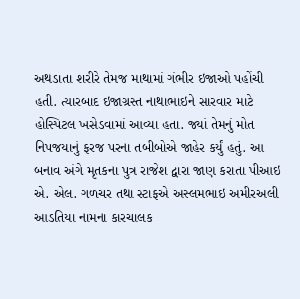અથડાતા શરીરે તેમજ માથામાં ગંભીર ઇજાઓ પહોંચી હતી. ત્યારબાદ ઇજાગ્રસ્ત નાથાભાઇને સારવાર માટે હોસ્પિટલ ખસેડવામાં આવ્યા હતા. જ્યાં તેમનું મોત નિપજયાનું ફરજ પરના તબીબોએ જાહેર કર્યું હતું. આ બનાવ અંગે મૃતકના પુત્ર રાજેશ દ્વારા જાણ કરાતા પીઆઇ એ. એલ. ગળચર તથા સ્ટાફએ અસ્લમભાઇ અમીરઅલી આડતિયા નામના કારચાલક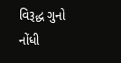વિરૂદ્ધ ગુનો નોંધી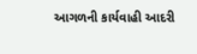આગળની કાર્યવાહી આદરી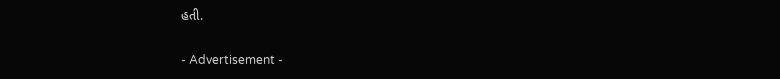હતી.

- Advertisement -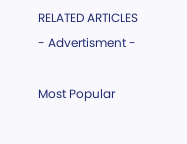RELATED ARTICLES
- Advertisment -

Most Popular